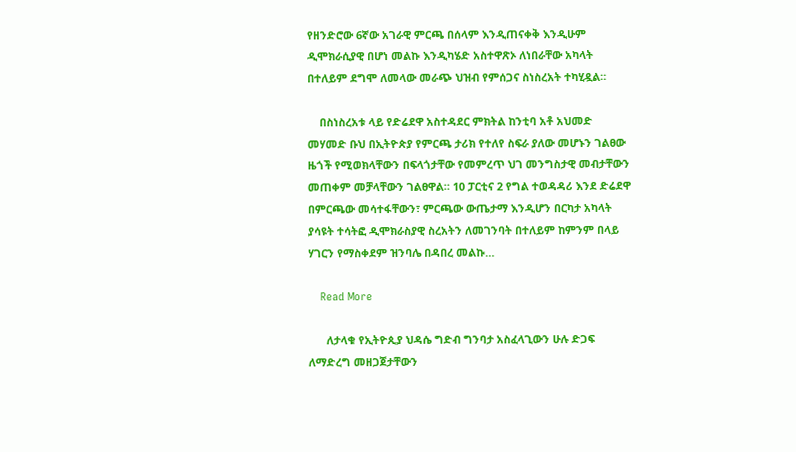የዘንድሮው 6ኛው አገራዊ ምርጫ በሰላም እንዲጠናቀቅ እንዲሁም ዲሞክራሲያዊ በሆነ መልኩ እንዲካሄድ አስተዋጽኦ ለነበራቸው አካላት በተለይም ደግሞ ለመላው መራጭ ህዝብ የምሰጋና ስነስረአት ተካሂዷል።

    በስነስረአቱ ላይ የድሬደዋ አስተዳደር ምክትል ከንቲባ አቶ አህመድ መሃመድ ቡህ በኢትዮጵያ የምርጫ ታሪክ የተለየ ስፍራ ያለው መሆኑን ገልፀው ዜጎች የሚወክላቸውን በፍላጎታቸው የመምረጥ ህገ መንግስታዊ መብታቸውን መጠቀም መቻላቸውን ገልፀዋል። 10 ፓርቲና 2 የግል ተወዳዳሪ እንደ ድሬደዋ በምርጫው መሳተፋቸውን፣ ምርጫው ውጤታማ እንዲሆን በርካታ አካላት ያሳዩት ተሳትፎ ዲሞክራስያዊ ስረአትን ለመገንባት በተለይም ከምንም በላይ ሃገርን የማስቀደም ዝንባሌ በዳበረ መልኩ…

    Read More

      ለታላቁ የኢትዮጲያ ህዳሴ ግድብ ግንባታ አስፈላጊውን ሁሉ ድጋፍ ለማድረግ መዘጋጀታቸውን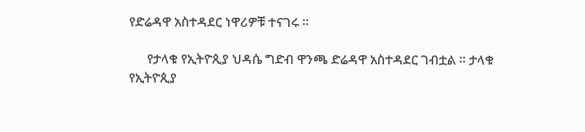የድሬዳዋ አስተዳደር ነዋሪዎቹ ተናገሩ ።

      የታላቁ የኢትዮጲያ ህዳሴ ግድብ ዋንጫ ድሬዳዋ አስተዳደር ገብቷል ። ታላቁ የኢትዮጲያ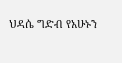ህዳሴ ግድብ የአሁኑን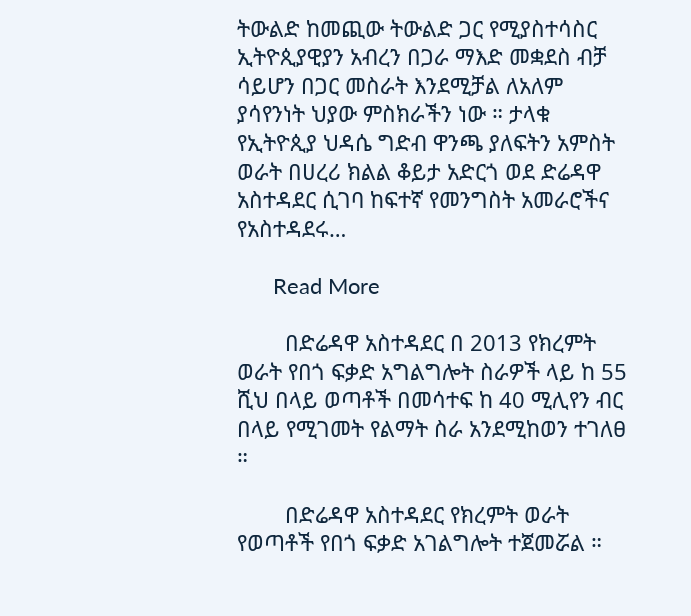ትውልድ ከመጪው ትውልድ ጋር የሚያስተሳስር ኢትዮጲያዊያን አብረን በጋራ ማእድ መቋደስ ብቻ ሳይሆን በጋር መስራት እንደሚቻል ለአለም ያሳየንነት ህያው ምስክራችን ነው ። ታላቁ የኢትዮጲያ ህዳሴ ግድብ ዋንጫ ያለፍትን አምስት ወራት በሀረሪ ክልል ቆይታ አድርጎ ወደ ድሬዳዋ አስተዳደር ሲገባ ከፍተኛ የመንግስት አመራሮችና የአስተዳደሩ…

      Read More

        በድሬዳዋ አስተዳደር በ 2013 የክረምት ወራት የበጎ ፍቃድ አግልግሎት ስራዎች ላይ ከ 55 ሺህ በላይ ወጣቶች በመሳተፍ ከ 40 ሚሊየን ብር በላይ የሚገመት የልማት ስራ አንደሚከወን ተገለፀ ።

        በድሬዳዋ አስተዳደር የክረምት ወራት የወጣቶች የበጎ ፍቃድ አገልግሎት ተጀመሯል ።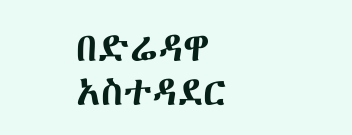በድሬዳዋ አስተዳደር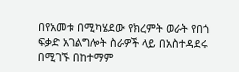በየአመቱ በሚካሄደው የክረምት ወራት የበጎ ፍቃድ አገልግሎት ስራዎች ላይ በአስተዳደሩ በሚገኙ በከተማም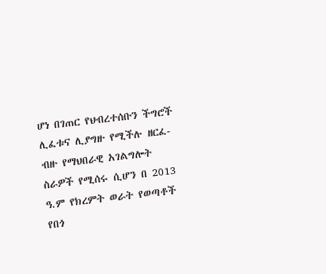ሆነ በገጠር የህብረተሰቡን ችግሮች ሊፈቱና ሊያግዙ የሚችሉ ዘርፈ-ብዙ የማህበራዊ አገልግሎት ስራዎች የሚሰሩ ሲሆን በ 2013 ዓ.ም የክረምት ወራት የወጣቶች የበጎ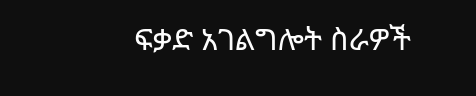ፍቃድ አገልግሎት ስራዎች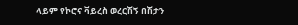ላይም የኮሮና ቫይረስ ወረርሽኝ በሽታን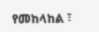የመከላከል ፣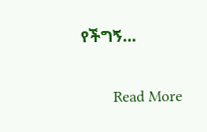የችግኝ…

        Read More